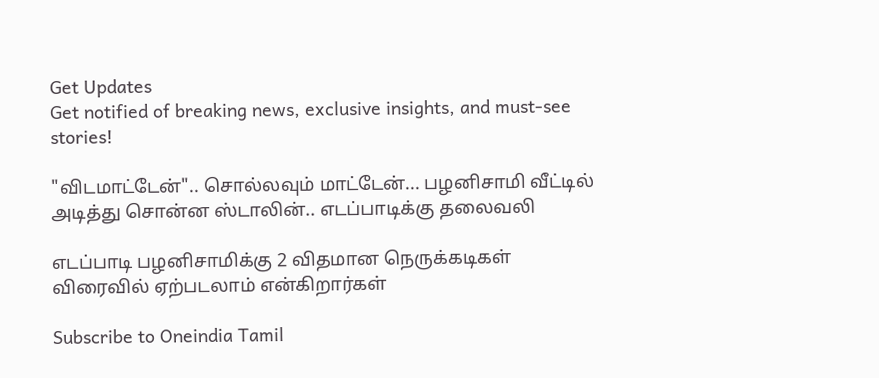Get Updates
Get notified of breaking news, exclusive insights, and must-see stories!

"விடமாட்டேன்".. சொல்லவும் மாட்டேன்... பழனிசாமி வீட்டில் அடித்து சொன்ன ஸ்டாலின்.. எடப்பாடிக்கு தலைவலி

எடப்பாடி பழனிசாமிக்கு 2 விதமான நெருக்கடிகள் விரைவில் ஏற்படலாம் என்கிறார்கள்

Subscribe to Oneindia Tamil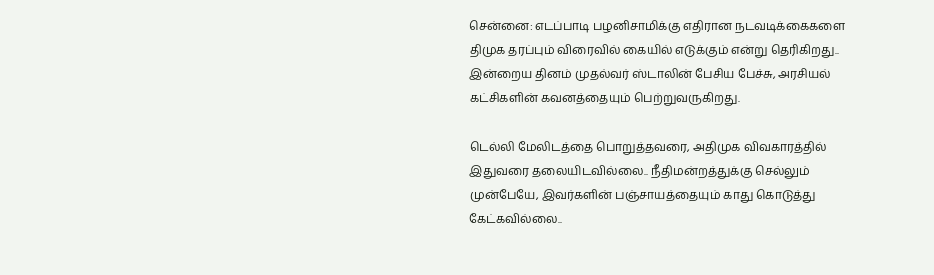சென்னை: எடப்பாடி பழனிசாமிக்கு எதிரான நடவடிக்கைகளை திமுக தரப்பும் விரைவில் கையில் எடுக்கும் என்று தெரிகிறது.. இன்றைய தினம் முதல்வர் ஸ்டாலின் பேசிய பேச்சு, அரசியல் கட்சிகளின் கவனத்தையும் பெற்றுவருகிறது.

டெல்லி மேலிடத்தை பொறுத்தவரை, அதிமுக விவகாரத்தில் இதுவரை தலையிடவில்லை.. நீதிமன்றத்துக்கு செல்லும் முன்பேயே, இவர்களின் பஞ்சாயத்தையும் காது கொடுத்து கேட்கவில்லை..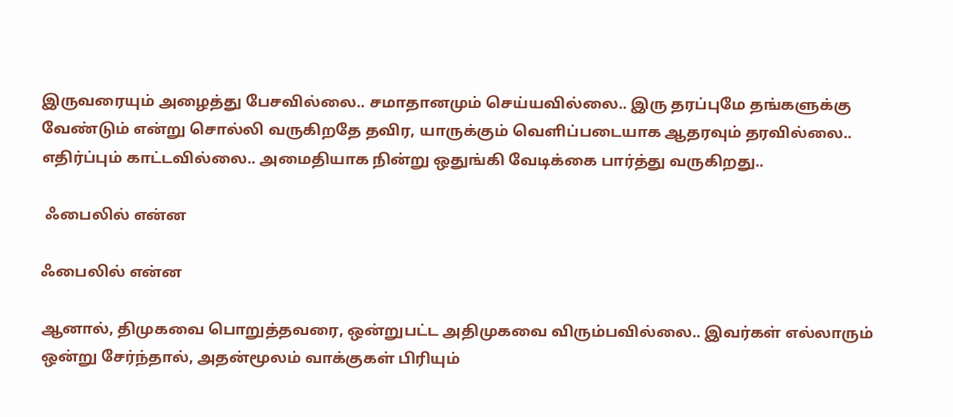இருவரையும் அழைத்து பேசவில்லை.. சமாதானமும் செய்யவில்லை.. இரு தரப்புமே தங்களுக்கு வேண்டும் என்று சொல்லி வருகிறதே தவிர, யாருக்கும் வெளிப்படையாக ஆதரவும் தரவில்லை.. எதிர்ப்பும் காட்டவில்லை.. அமைதியாக நின்று ஒதுங்கி வேடிக்கை பார்த்து வருகிறது..

 ஃபைலில் என்ன

ஃபைலில் என்ன

ஆனால், திமுகவை பொறுத்தவரை, ஒன்றுபட்ட அதிமுகவை விரும்பவில்லை.. இவர்கள் எல்லாரும் ஒன்று சேர்ந்தால், அதன்மூலம் வாக்குகள் பிரியும்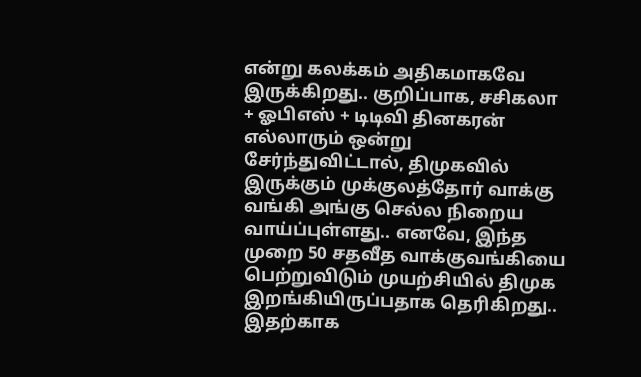என்று கலக்கம் அதிகமாகவே இருக்கிறது.. குறிப்பாக, சசிகலா + ஓபிஎஸ் + டிடிவி தினகரன் எல்லாரும் ஒன்று சேர்ந்துவிட்டால், திமுகவில் இருக்கும் முக்குலத்தோர் வாக்கு வங்கி அங்கு செல்ல நிறைய வாய்ப்புள்ளது.. எனவே, இந்த முறை 50 சதவீத வாக்குவங்கியை பெற்றுவிடும் முயற்சியில் திமுக இறங்கியிருப்பதாக தெரிகிறது.. இதற்காக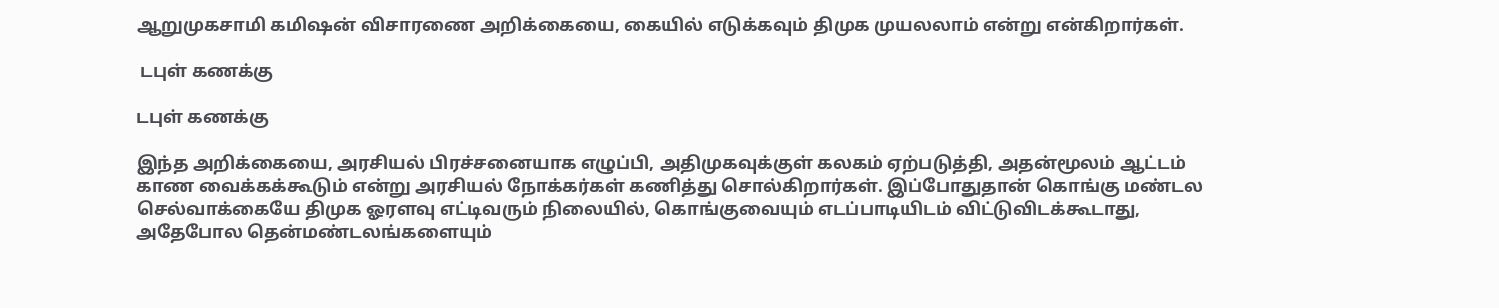ஆறுமுகசாமி கமிஷன் விசாரணை அறிக்கையை, கையில் எடுக்கவும் திமுக முயலலாம் என்று என்கிறார்கள்.

 டபுள் கணக்கு

டபுள் கணக்கு

இந்த அறிக்கையை, அரசியல் பிரச்சனையாக எழுப்பி, அதிமுகவுக்குள் கலகம் ஏற்படுத்தி, அதன்மூலம் ஆட்டம் காண வைக்கக்கூடும் என்று அரசியல் நோக்கர்கள் கணித்து சொல்கிறார்கள். இப்போதுதான் கொங்கு மண்டல செல்வாக்கையே திமுக ஓரளவு எட்டிவரும் நிலையில், கொங்குவையும் எடப்பாடியிடம் விட்டுவிடக்கூடாது, அதேபோல தென்மண்டலங்களையும்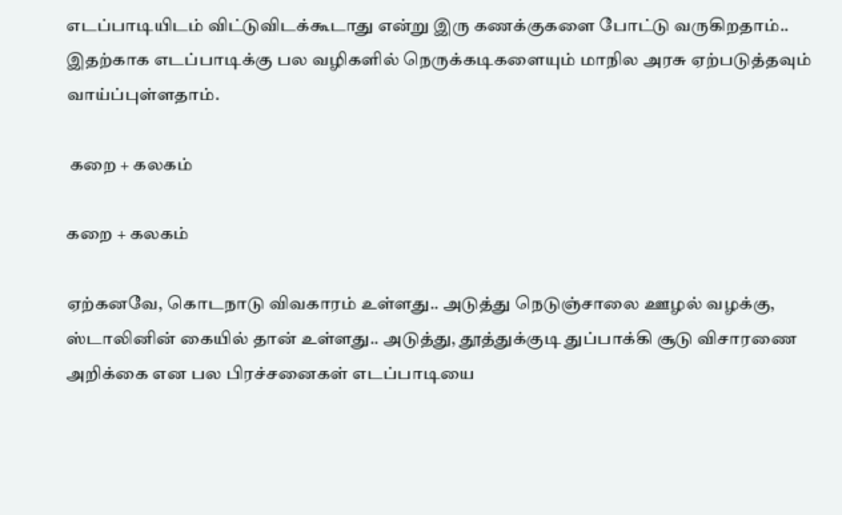எடப்பாடியிடம் விட்டுவிடக்கூடாது என்று இரு கணக்குகளை போட்டு வருகிறதாம்.. இதற்காக எடப்பாடிக்கு பல வழிகளில் நெருக்கடிகளையும் மாநில அரசு ஏற்படுத்தவும் வாய்ப்புள்ளதாம்.

 கறை + கலகம்

கறை + கலகம்

ஏற்கனவே, கொடநாடு விவகாரம் உள்ளது.. அடுத்து நெடுஞ்சாலை ஊழல் வழக்கு, ஸ்டாலினின் கையில் தான் உள்ளது.. அடுத்து, தூத்துக்குடி துப்பாக்கி சூடு விசாரணை அறிக்கை என பல பிரச்சனைகள் எடப்பாடியை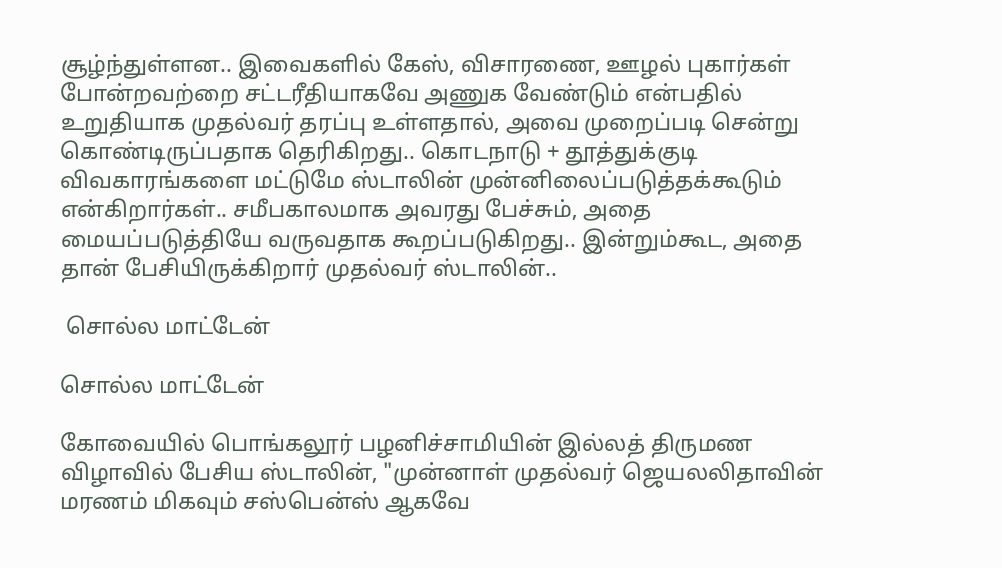சூழ்ந்துள்ளன.. இவைகளில் கேஸ், விசாரணை, ஊழல் புகார்கள் போன்றவற்றை சட்டரீதியாகவே அணுக வேண்டும் என்பதில் உறுதியாக முதல்வர் தரப்பு உள்ளதால், அவை முறைப்படி சென்று கொண்டிருப்பதாக தெரிகிறது.. கொடநாடு + தூத்துக்குடி விவகாரங்களை மட்டுமே ஸ்டாலின் முன்னிலைப்படுத்தக்கூடும் என்கிறார்கள்.. சமீபகாலமாக அவரது பேச்சும், அதை மையப்படுத்தியே வருவதாக கூறப்படுகிறது.. இன்றும்கூட, அதை தான் பேசியிருக்கிறார் முதல்வர் ஸ்டாலின்..

 சொல்ல மாட்டேன்

சொல்ல மாட்டேன்

கோவையில் பொங்கலூர் பழனிச்சாமியின் இல்லத் திருமண விழாவில் பேசிய ஸ்டாலின், "முன்னாள் முதல்வர் ஜெயலலிதாவின் மரணம் மிகவும் சஸ்பென்ஸ் ஆகவே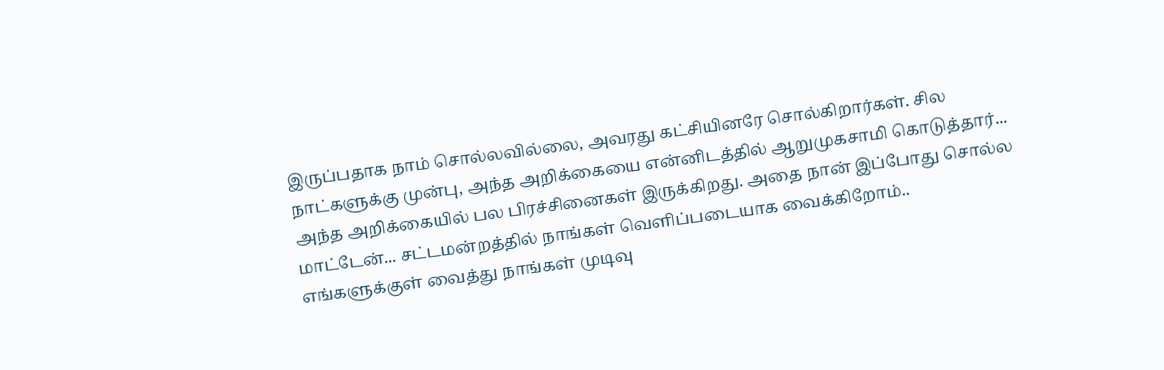இருப்பதாக நாம் சொல்லவில்லை, அவரது கட்சியினரே சொல்கிறார்கள். சில நாட்களுக்கு முன்பு, அந்த அறிக்கையை என்னிடத்தில் ஆறுமுகசாமி கொடுத்தார்... அந்த அறிக்கையில் பல பிரச்சினைகள் இருக்கிறது. அதை நான் இப்போது சொல்ல மாட்டேன்... சட்டமன்றத்தில் நாங்கள் வெளிப்படையாக வைக்கிறோம்.. எங்களுக்குள் வைத்து நாங்கள் முடிவு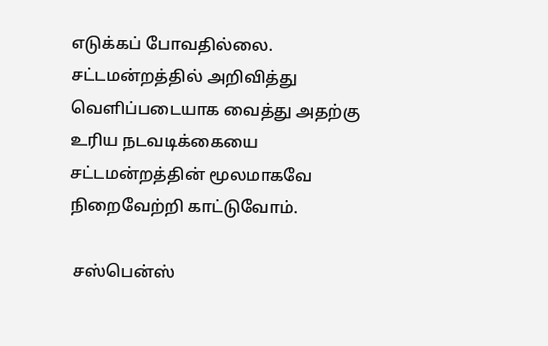எடுக்கப் போவதில்லை. சட்டமன்றத்தில் அறிவித்து வெளிப்படையாக வைத்து அதற்கு உரிய நடவடிக்கையை சட்டமன்றத்தின் மூலமாகவே நிறைவேற்றி காட்டுவோம்.

 சஸ்பென்ஸ்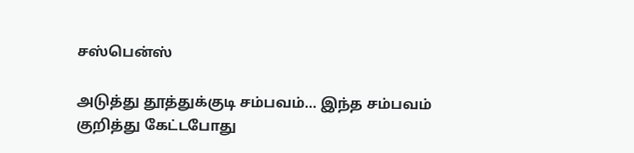சஸ்பென்ஸ்

அடுத்து தூத்துக்குடி சம்பவம்... இந்த சம்பவம் குறித்து கேட்டபோது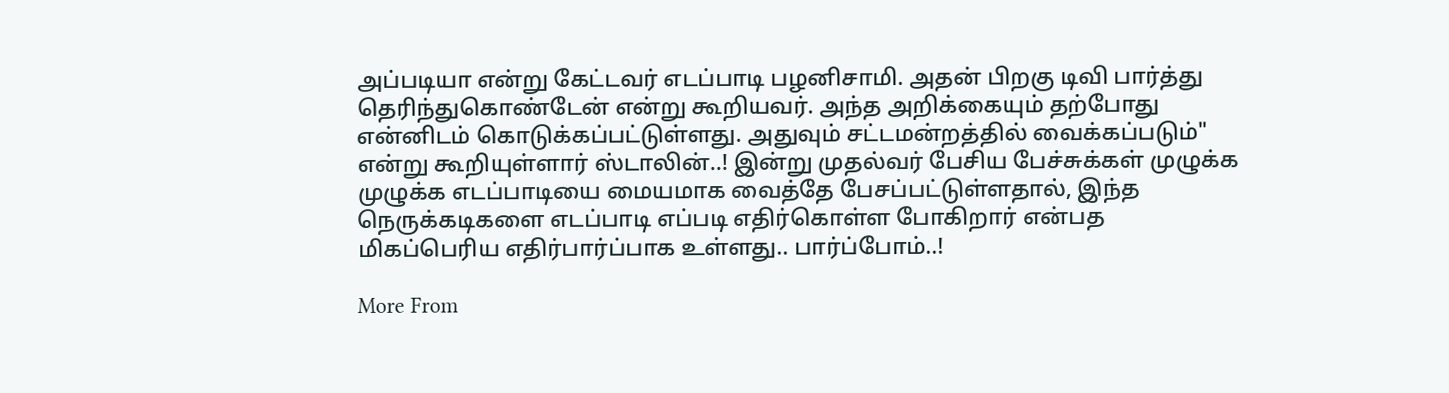அப்படியா என்று கேட்டவர் எடப்பாடி பழனிசாமி. அதன் பிறகு டிவி பார்த்து தெரிந்துகொண்டேன் என்று கூறியவர். அந்த அறிக்கையும் தற்போது என்னிடம் கொடுக்கப்பட்டுள்ளது. அதுவும் சட்டமன்றத்தில் வைக்கப்படும்" என்று கூறியுள்ளார் ஸ்டாலின்..! இன்று முதல்வர் பேசிய பேச்சுக்கள் முழுக்க முழுக்க எடப்பாடியை மையமாக வைத்தே பேசப்பட்டுள்ளதால், இந்த நெருக்கடிகளை எடப்பாடி எப்படி எதிர்கொள்ள போகிறார் என்பத மிகப்பெரிய எதிர்பார்ப்பாக உள்ளது.. பார்ப்போம்..!

More From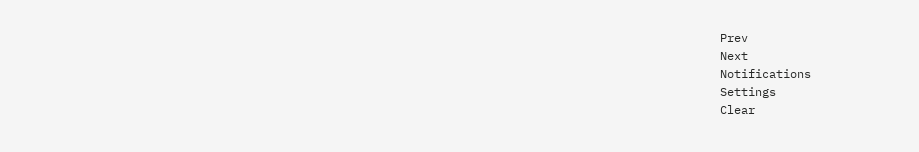Prev
Next
Notifications
Settings
Clear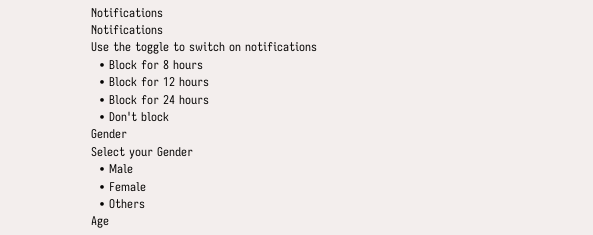Notifications
Notifications
Use the toggle to switch on notifications
  • Block for 8 hours
  • Block for 12 hours
  • Block for 24 hours
  • Don't block
Gender
Select your Gender
  • Male
  • Female
  • Others
Age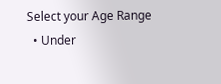Select your Age Range
  • Under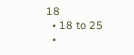18
  • 18 to 25
  •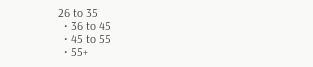26 to 35
  • 36 to 45
  • 45 to 55
  • 55+